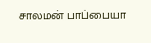சாலமன் பாப்பையா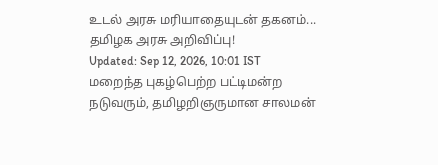உடல் அரசு மரியாதையுடன் தகனம்... தமிழக அரசு அறிவிப்பு!
Updated: Sep 12, 2026, 10:01 IST
மறைந்த புகழ்பெற்ற பட்டிமன்ற நடுவரும், தமிழறிஞருமான சாலமன்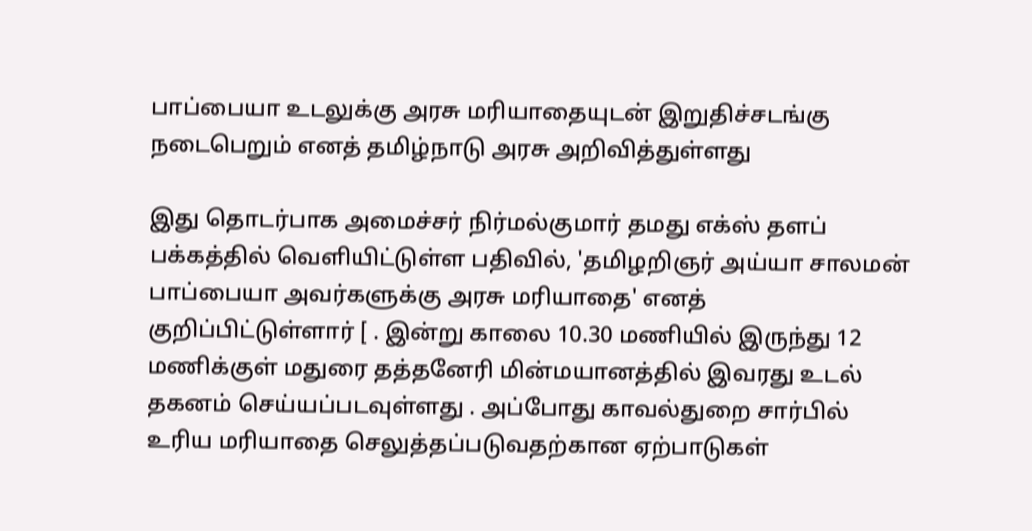பாப்பையா உடலுக்கு அரசு மரியாதையுடன் இறுதிச்சடங்கு நடைபெறும் எனத் தமிழ்நாடு அரசு அறிவித்துள்ளது

இது தொடர்பாக அமைச்சர் நிர்மல்குமார் தமது எக்ஸ் தளப் பக்கத்தில் வெளியிட்டுள்ள பதிவில், 'தமிழறிஞர் அய்யா சாலமன் பாப்பையா அவர்களுக்கு அரசு மரியாதை' எனத் குறிப்பிட்டுள்ளார் [ . இன்று காலை 10.30 மணியில் இருந்து 12 மணிக்குள் மதுரை தத்தனேரி மின்மயானத்தில் இவரது உடல் தகனம் செய்யப்படவுள்ளது . அப்போது காவல்துறை சார்பில் உரிய மரியாதை செலுத்தப்படுவதற்கான ஏற்பாடுகள்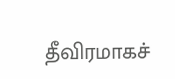தீவிரமாகச்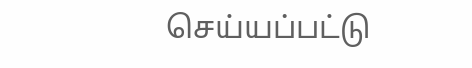செய்யப்பட்டு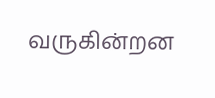வருகின்றன